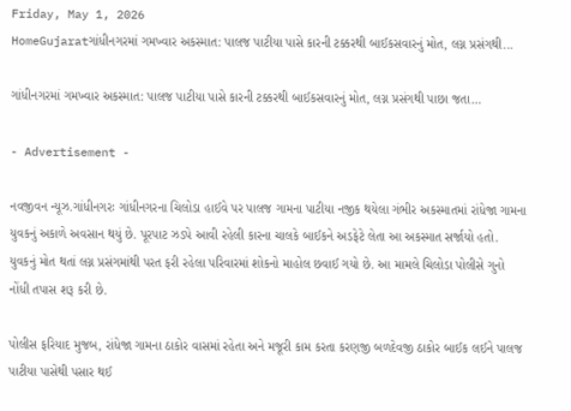Friday, May 1, 2026
HomeGujaratગાંધીનગરમાં ગમખ્વાર અકસ્માત: પાલજ પાટીયા પાસે કારની ટક્કરથી બાઈકસવારનું મોત, લગ્ન પ્રસંગથી...

ગાંધીનગરમાં ગમખ્વાર અકસ્માત: પાલજ પાટીયા પાસે કારની ટક્કરથી બાઈકસવારનું મોત, લગ્ન પ્રસંગથી પાછા જતા…

- Advertisement -

નવજીવન ન્યૂઝ.ગાંધીનગરઃ ગાંધીનગરના ચિલોડા હાઈવે પર પાલજ ગામના પાટીયા નજીક થયેલા ગંભીર અકસ્માતમાં રાંધેજા ગામના યુવકનું અકાળે અવસાન થયું છે. પૂરપાટ ઝડપે આવી રહેલી કારના ચાલકે બાઈકને અડફેટે લેતા આ અકસ્માત સર્જાયો હતો. યુવકનું મોત થતાં લગ્ન પ્રસંગમાંથી પરત ફરી રહેલા પરિવારમાં શોકનો માહોલ છવાઈ ગયો છે. આ મામલે ચિલોડા પોલીસે ગુનો નોંધી તપાસ શરૂ કરી છે.

પોલીસ ફરિયાદ મુજબ, રાંધેજા ગામના ઠાકોર વાસમાં રહેતા અને મજૂરી કામ કરતા કરણજી બળદેવજી ઠાકોર બાઈક લઈને પાલજ પાટીયા પાસેથી પસાર થઈ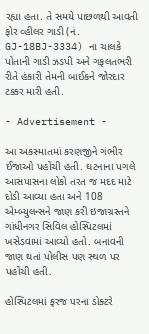રહ્યા હતા. તે સમયે પાછળથી આવતી ફોર વ્હીલર ગાડી (નં. GJ-18BJ-3334) ના ચાલકે પોતાની ગાડી ઝડપી અને ગફલતભરી રીતે હંકારી તેમની બાઈકને જોરદાર ટક્કર મારી હતી.

- Advertisement -

આ અકસ્માતમાં કરણજીને ગંભીર ઈજાઓ પહોંચી હતી. ઘટનાના પગલે આસપાસના લોકો તરત જ મદદ માટે દોડી આવ્યા હતા અને 108 એમ્બ્યુલન્સને જાણ કરી ઇજાગ્રસ્તને ગાંધીનગર સિવિલ હોસ્પિટલમાં ખસેડવામાં આવ્યો હતો. બનાવની જાણ થતાં પોલીસ પણ સ્થળ પર પહોંચી હતી.

હોસ્પિટલમાં ફરજ પરના ડોક્ટરે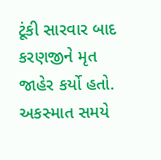ટૂંકી સારવાર બાદ કરણજીને મૃત જાહેર કર્યો હતો. અકસ્માત સમયે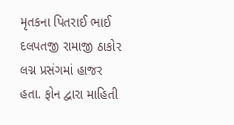મૃતકના પિતરાઈ ભાઈ દલપતજી રામાજી ઠાકોર લગ્ન પ્રસંગમાં હાજર હતા. ફોન દ્વારા માહિતી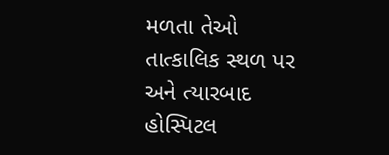મળતા તેઓ તાત્કાલિક સ્થળ પર અને ત્યારબાદ હોસ્પિટલ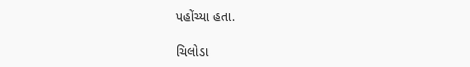પહોંચ્યા હતા.

ચિલોડા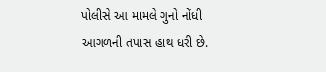પોલીસે આ મામલે ગુનો નોંધી આગળની તપાસ હાથ ધરી છે.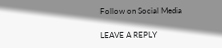Follow on Social Media

LEAVE A REPLY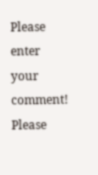Please enter your comment!
Please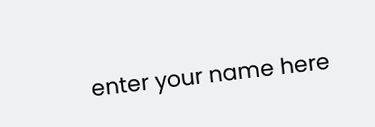enter your name here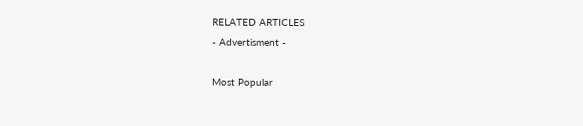RELATED ARTICLES
- Advertisment -

Most Popular